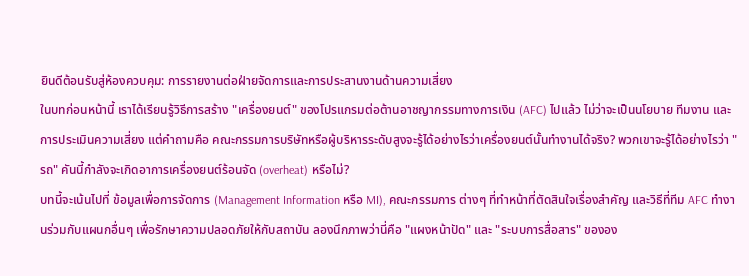ยินดีต้อนรับสู่ห้องควบคุม: การรายงานต่อฝ่ายจัดการและการประสานงานด้านความเสี่ยง
ในบทก่อนหน้านี้ เราได้เรียนรู้วิธีการสร้าง "เครื่องยนต์" ของโปรแกรมต่อต้านอาชญากรรมทางการเงิน (AFC) ไปแล้ว ไม่ว่าจะเป็นนโยบาย ทีมงาน และการประเมินความเสี่ยง แต่คำถามคือ คณะกรรมการบริษัทหรือผู้บริหารระดับสูงจะรู้ได้อย่างไรว่าเครื่องยนต์นั้นทำงานได้จริง? พวกเขาจะรู้ได้อย่างไรว่า "รถ" คันนี้กำลังจะเกิดอาการเครื่องยนต์ร้อนจัด (overheat) หรือไม่?
บทนี้จะเน้นไปที่ ข้อมูลเพื่อการจัดการ (Management Information หรือ MI), คณะกรรมการ ต่างๆ ที่ทำหน้าที่ตัดสินใจเรื่องสำคัญ และวิธีที่ทีม AFC ทำงานร่วมกับแผนกอื่นๆ เพื่อรักษาความปลอดภัยให้กับสถาบัน ลองนึกภาพว่านี่คือ "แผงหน้าปัด" และ "ระบบการสื่อสาร" ขององ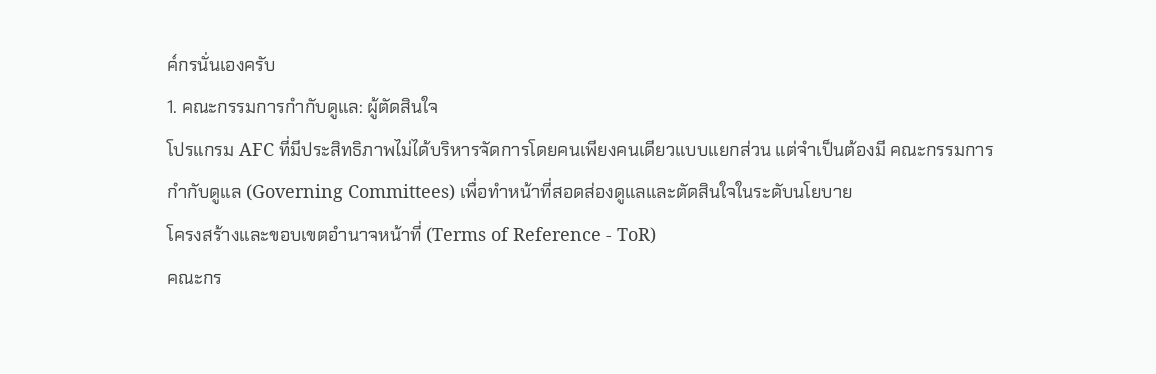ค์กรนั่นเองครับ
1. คณะกรรมการกำกับดูแล: ผู้ตัดสินใจ
โปรแกรม AFC ที่มีประสิทธิภาพไม่ได้บริหารจัดการโดยคนเพียงคนเดียวแบบแยกส่วน แต่จำเป็นต้องมี คณะกรรมการกำกับดูแล (Governing Committees) เพื่อทำหน้าที่สอดส่องดูแลและตัดสินใจในระดับนโยบาย
โครงสร้างและขอบเขตอำนาจหน้าที่ (Terms of Reference - ToR)
คณะกร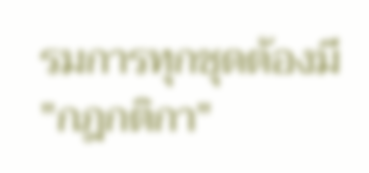รมการทุกชุดต้องมี "กฎกติกา"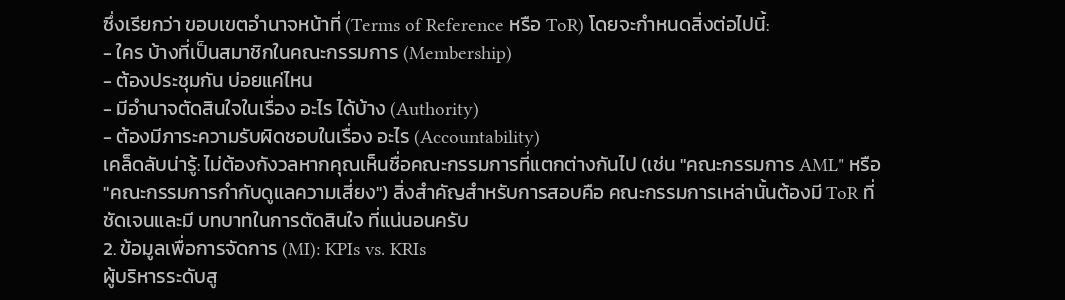ซึ่งเรียกว่า ขอบเขตอำนาจหน้าที่ (Terms of Reference หรือ ToR) โดยจะกำหนดสิ่งต่อไปนี้:
- ใคร บ้างที่เป็นสมาชิกในคณะกรรมการ (Membership)
- ต้องประชุมกัน บ่อยแค่ไหน
- มีอำนาจตัดสินใจในเรื่อง อะไร ได้บ้าง (Authority)
- ต้องมีภาระความรับผิดชอบในเรื่อง อะไร (Accountability)
เคล็ดลับน่ารู้: ไม่ต้องกังวลหากคุณเห็นชื่อคณะกรรมการที่แตกต่างกันไป (เช่น "คณะกรรมการ AML" หรือ "คณะกรรมการกำกับดูแลความเสี่ยง") สิ่งสำคัญสำหรับการสอบคือ คณะกรรมการเหล่านั้นต้องมี ToR ที่ชัดเจนและมี บทบาทในการตัดสินใจ ที่แน่นอนครับ
2. ข้อมูลเพื่อการจัดการ (MI): KPIs vs. KRIs
ผู้บริหารระดับสู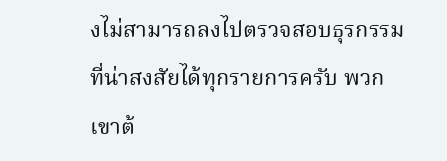งไม่สามารถลงไปตรวจสอบธุรกรรมที่น่าสงสัยได้ทุกรายการครับ พวกเขาต้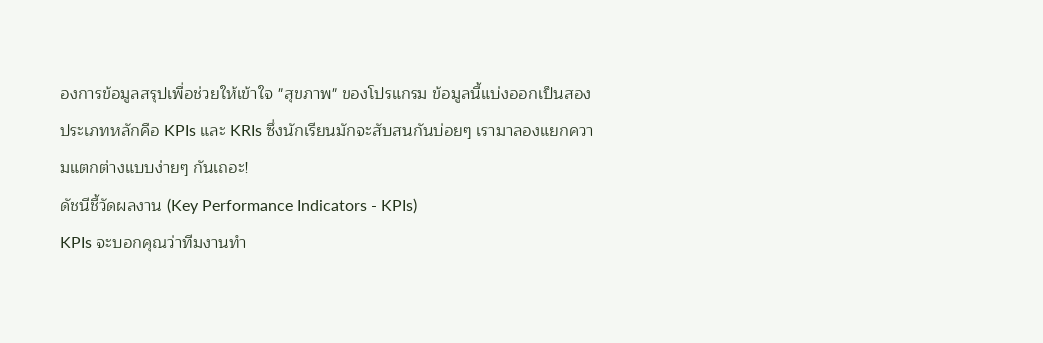องการข้อมูลสรุปเพื่อช่วยให้เข้าใจ "สุขภาพ" ของโปรแกรม ข้อมูลนี้แบ่งออกเป็นสองประเภทหลักคือ KPIs และ KRIs ซึ่งนักเรียนมักจะสับสนกันบ่อยๆ เรามาลองแยกความแตกต่างแบบง่ายๆ กันเถอะ!
ดัชนีชี้วัดผลงาน (Key Performance Indicators - KPIs)
KPIs จะบอกคุณว่าทีมงานทำ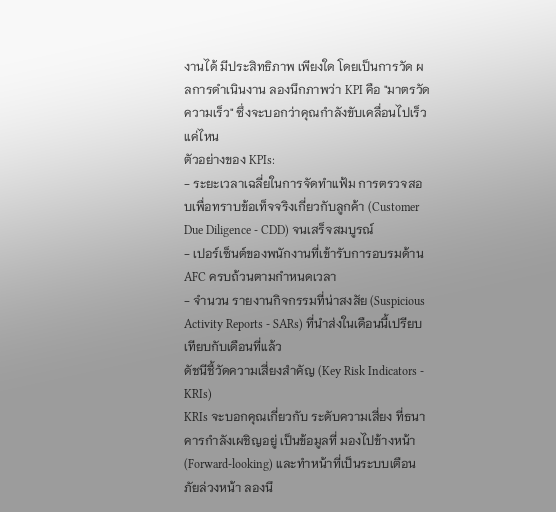งานได้ มีประสิทธิภาพ เพียงใด โดยเป็นการวัด ผลการดำเนินงาน ลองนึกภาพว่า KPI คือ "มาตรวัดความเร็ว" ซึ่งจะบอกว่าคุณกำลังขับเคลื่อนไปเร็วแค่ไหน
ตัวอย่างของ KPIs:
- ระยะเวลาเฉลี่ยในการจัดทำแฟ้ม การตรวจสอบเพื่อทราบข้อเท็จจริงเกี่ยวกับลูกค้า (Customer Due Diligence - CDD) จนเสร็จสมบูรณ์
- เปอร์เซ็นต์ของพนักงานที่เข้ารับการอบรมด้าน AFC ครบถ้วนตามกำหนดเวลา
- จำนวน รายงานกิจกรรมที่น่าสงสัย (Suspicious Activity Reports - SARs) ที่นำส่งในเดือนนี้เปรียบเทียบกับเดือนที่แล้ว
ดัชนีชี้วัดความเสี่ยงสำคัญ (Key Risk Indicators - KRIs)
KRIs จะบอกคุณเกี่ยวกับ ระดับความเสี่ยง ที่ธนาคารกำลังเผชิญอยู่ เป็นข้อมูลที่ มองไปข้างหน้า (Forward-looking) และทำหน้าที่เป็นระบบเตือนภัยล่วงหน้า ลองนึ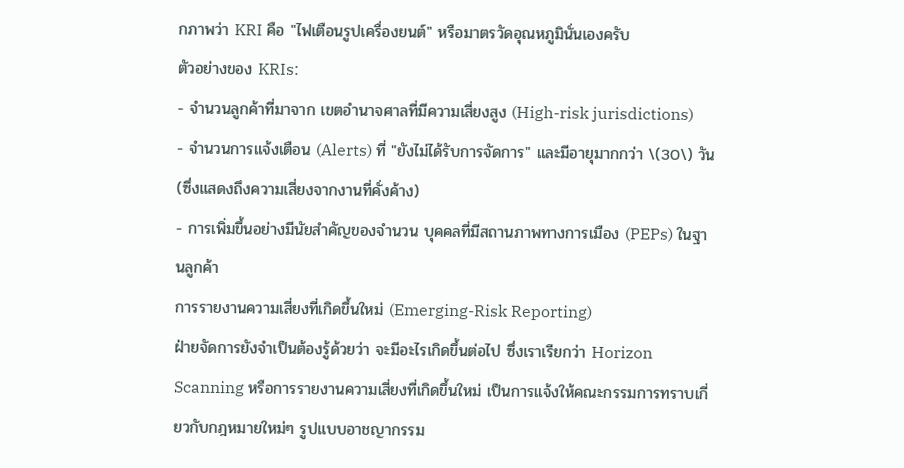กภาพว่า KRI คือ "ไฟเตือนรูปเครื่องยนต์" หรือมาตรวัดอุณหภูมินั่นเองครับ
ตัวอย่างของ KRIs:
- จำนวนลูกค้าที่มาจาก เขตอำนาจศาลที่มีความเสี่ยงสูง (High-risk jurisdictions)
- จำนวนการแจ้งเตือน (Alerts) ที่ "ยังไม่ได้รับการจัดการ" และมีอายุมากกว่า \(30\) วัน (ซึ่งแสดงถึงความเสี่ยงจากงานที่คั่งค้าง)
- การเพิ่มขึ้นอย่างมีนัยสำคัญของจำนวน บุคคลที่มีสถานภาพทางการเมือง (PEPs) ในฐานลูกค้า
การรายงานความเสี่ยงที่เกิดขึ้นใหม่ (Emerging-Risk Reporting)
ฝ่ายจัดการยังจำเป็นต้องรู้ด้วยว่า จะมีอะไรเกิดขึ้นต่อไป ซึ่งเราเรียกว่า Horizon Scanning หรือการรายงานความเสี่ยงที่เกิดขึ้นใหม่ เป็นการแจ้งให้คณะกรรมการทราบเกี่ยวกับกฎหมายใหม่ๆ รูปแบบอาชญากรรม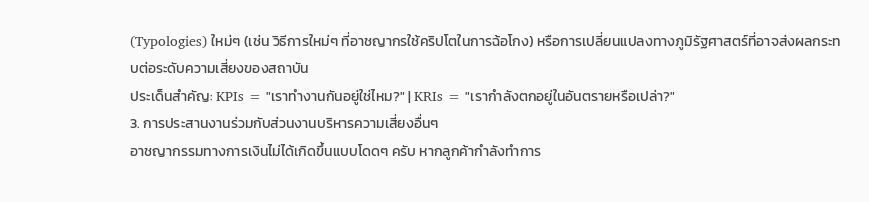(Typologies) ใหม่ๆ (เช่น วิธีการใหม่ๆ ที่อาชญากรใช้คริปโตในการฉ้อโกง) หรือการเปลี่ยนแปลงทางภูมิรัฐศาสตร์ที่อาจส่งผลกระทบต่อระดับความเสี่ยงของสถาบัน
ประเด็นสำคัญ: KPIs = "เราทำงานกันอยู่ใช่ไหม?" | KRIs = "เรากำลังตกอยู่ในอันตรายหรือเปล่า?"
3. การประสานงานร่วมกับส่วนงานบริหารความเสี่ยงอื่นๆ
อาชญากรรมทางการเงินไม่ได้เกิดขึ้นแบบโดดๆ ครับ หากลูกค้ากำลังทำการ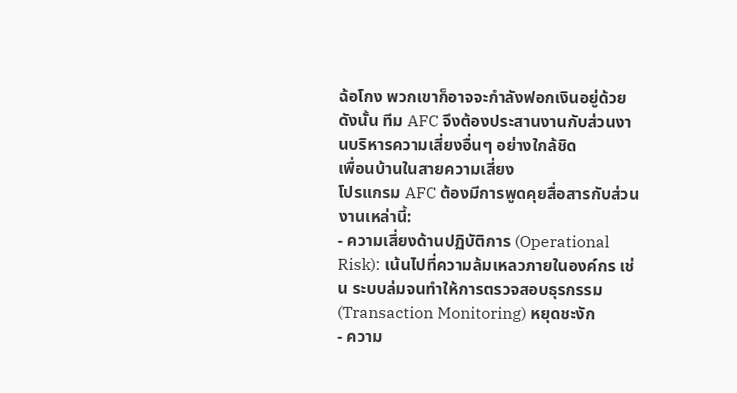ฉ้อโกง พวกเขาก็อาจจะกำลังฟอกเงินอยู่ด้วย ดังนั้น ทีม AFC จึงต้องประสานงานกับส่วนงานบริหารความเสี่ยงอื่นๆ อย่างใกล้ชิด
เพื่อนบ้านในสายความเสี่ยง
โปรแกรม AFC ต้องมีการพูดคุยสื่อสารกับส่วนงานเหล่านี้:
- ความเสี่ยงด้านปฏิบัติการ (Operational Risk): เน้นไปที่ความล้มเหลวภายในองค์กร เช่น ระบบล่มจนทำให้การตรวจสอบธุรกรรม (Transaction Monitoring) หยุดชะงัก
- ความ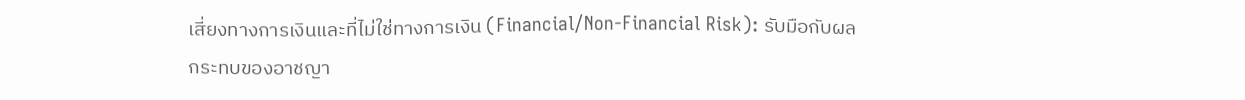เสี่ยงทางการเงินและที่ไม่ใช่ทางการเงิน (Financial/Non-Financial Risk): รับมือกับผลกระทบของอาชญา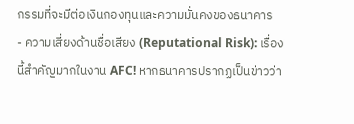กรรมที่จะมีต่อเงินกองทุนและความมั่นคงของธนาคาร
- ความเสี่ยงด้านชื่อเสียง (Reputational Risk): เรื่องนี้สำคัญมากในงาน AFC! หากธนาคารปรากฏเป็นข่าวว่า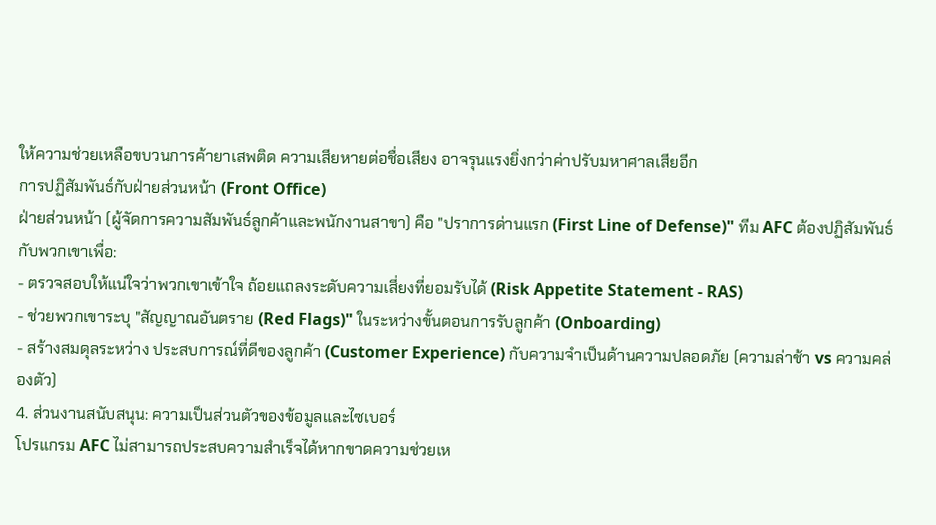ให้ความช่วยเหลือขบวนการค้ายาเสพติด ความเสียหายต่อชื่อเสียง อาจรุนแรงยิ่งกว่าค่าปรับมหาศาลเสียอีก
การปฏิสัมพันธ์กับฝ่ายส่วนหน้า (Front Office)
ฝ่ายส่วนหน้า (ผู้จัดการความสัมพันธ์ลูกค้าและพนักงานสาขา) คือ "ปราการด่านแรก (First Line of Defense)" ทีม AFC ต้องปฏิสัมพันธ์กับพวกเขาเพื่อ:
- ตรวจสอบให้แน่ใจว่าพวกเขาเข้าใจ ถ้อยแถลงระดับความเสี่ยงที่ยอมรับได้ (Risk Appetite Statement - RAS)
- ช่วยพวกเขาระบุ "สัญญาณอันตราย (Red Flags)" ในระหว่างขั้นตอนการรับลูกค้า (Onboarding)
- สร้างสมดุลระหว่าง ประสบการณ์ที่ดีของลูกค้า (Customer Experience) กับความจำเป็นด้านความปลอดภัย (ความล่าช้า vs ความคล่องตัว)
4. ส่วนงานสนับสนุน: ความเป็นส่วนตัวของข้อมูลและไซเบอร์
โปรแกรม AFC ไม่สามารถประสบความสำเร็จได้หากขาดความช่วยเห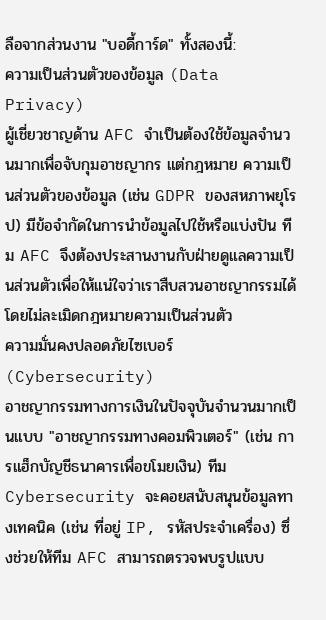ลือจากส่วนงาน "บอดี้การ์ด" ทั้งสองนี้:
ความเป็นส่วนตัวของข้อมูล (Data Privacy)
ผู้เชี่ยวชาญด้าน AFC จำเป็นต้องใช้ข้อมูลจำนวนมากเพื่อจับกุมอาชญากร แต่กฎหมาย ความเป็นส่วนตัวของข้อมูล (เช่น GDPR ของสหภาพยุโรป) มีข้อจำกัดในการนำข้อมูลไปใช้หรือแบ่งปัน ทีม AFC จึงต้องประสานงานกับฝ่ายดูแลความเป็นส่วนตัวเพื่อให้แน่ใจว่าเราสืบสวนอาชญากรรมได้โดยไม่ละเมิดกฎหมายความเป็นส่วนตัว
ความมั่นคงปลอดภัยไซเบอร์ (Cybersecurity)
อาชญากรรมทางการเงินในปัจจุบันจำนวนมากเป็นแบบ "อาชญากรรมทางคอมพิวเตอร์" (เช่น การแฮ็กบัญชีธนาคารเพื่อขโมยเงิน) ทีม Cybersecurity จะคอยสนับสนุนข้อมูลทางเทคนิค (เช่น ที่อยู่ IP, รหัสประจำเครื่อง) ซึ่งช่วยให้ทีม AFC สามารถตรวจพบรูปแบบ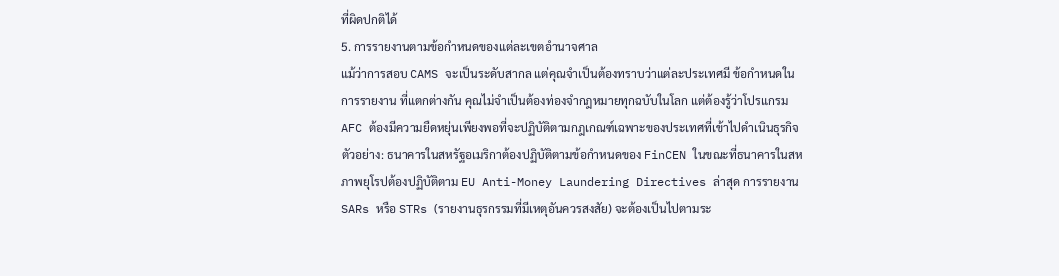ที่ผิดปกติได้
5. การรายงานตามข้อกำหนดของแต่ละเขตอำนาจศาล
แม้ว่าการสอบ CAMS จะเป็นระดับสากล แต่คุณจำเป็นต้องทราบว่าแต่ละประเทศมี ข้อกำหนดในการรายงาน ที่แตกต่างกัน คุณไม่จำเป็นต้องท่องจำกฎหมายทุกฉบับในโลก แต่ต้องรู้ว่าโปรแกรม AFC ต้องมีความยืดหยุ่นเพียงพอที่จะปฏิบัติตามกฎเกณฑ์เฉพาะของประเทศที่เข้าไปดำเนินธุรกิจ
ตัวอย่าง: ธนาคารในสหรัฐอเมริกาต้องปฏิบัติตามข้อกำหนดของ FinCEN ในขณะที่ธนาคารในสหภาพยุโรปต้องปฏิบัติตาม EU Anti-Money Laundering Directives ล่าสุด การรายงาน SARs หรือ STRs (รายงานธุรกรรมที่มีเหตุอันควรสงสัย) จะต้องเป็นไปตามระ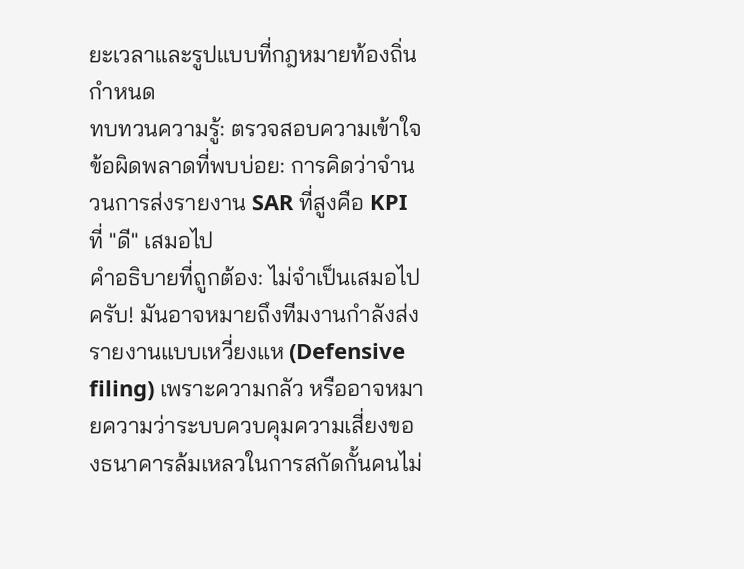ยะเวลาและรูปแบบที่กฎหมายท้องถิ่นกำหนด
ทบทวนความรู้: ตรวจสอบความเข้าใจ
ข้อผิดพลาดที่พบบ่อย: การคิดว่าจำนวนการส่งรายงาน SAR ที่สูงคือ KPI ที่ "ดี" เสมอไป
คำอธิบายที่ถูกต้อง: ไม่จำเป็นเสมอไปครับ! มันอาจหมายถึงทีมงานกำลังส่งรายงานแบบเหวี่ยงแห (Defensive filing) เพราะความกลัว หรืออาจหมายความว่าระบบควบคุมความเสี่ยงของธนาคารล้มเหลวในการสกัดกั้นคนไม่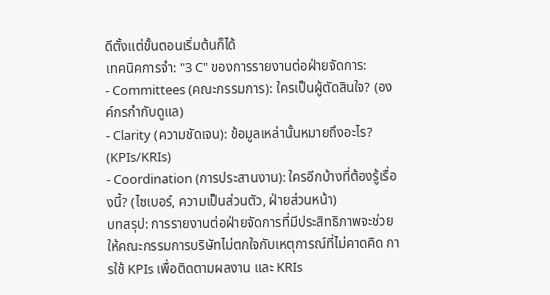ดีตั้งแต่ขั้นตอนเริ่มต้นก็ได้
เทคนิคการจำ: "3 C" ของการรายงานต่อฝ่ายจัดการ:
- Committees (คณะกรรมการ): ใครเป็นผู้ตัดสินใจ? (องค์กรกำกับดูแล)
- Clarity (ความชัดเจน): ข้อมูลเหล่านั้นหมายถึงอะไร? (KPIs/KRIs)
- Coordination (การประสานงาน): ใครอีกบ้างที่ต้องรู้เรื่องนี้? (ไซเบอร์, ความเป็นส่วนตัว, ฝ่ายส่วนหน้า)
บทสรุป: การรายงานต่อฝ่ายจัดการที่มีประสิทธิภาพจะช่วยให้คณะกรรมการบริษัทไม่ตกใจกับเหตุการณ์ที่ไม่คาดคิด การใช้ KPIs เพื่อติดตามผลงาน และ KRIs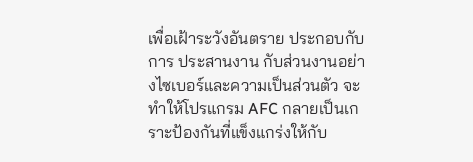เพื่อเฝ้าระวังอันตราย ประกอบกับการ ประสานงาน กับส่วนงานอย่างไซเบอร์และความเป็นส่วนตัว จะทำให้โปรแกรม AFC กลายเป็นเกราะป้องกันที่แข็งแกร่งให้กับ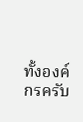ทั้งองค์กรครับ